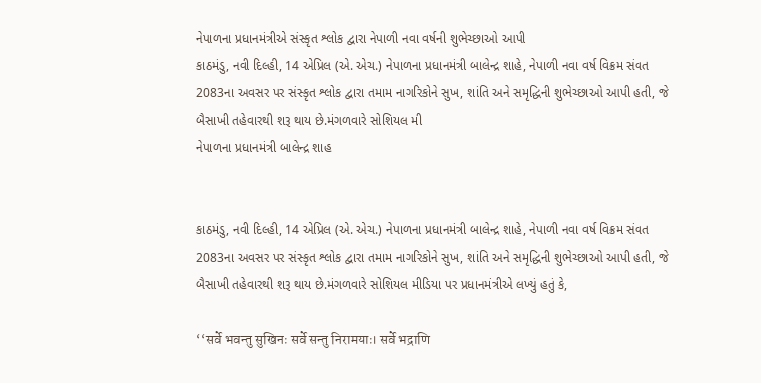નેપાળના પ્રધાનમંત્રીએ સંસ્કૃત શ્લોક દ્વારા નેપાળી નવા વર્ષની શુભેચ્છાઓ આપી
કાઠમંડુ, નવી દિલ્હી, 14 એપ્રિલ (એ. એચ.) નેપાળના પ્રધાનમંત્રી બાલેન્દ્ર શાહે, નેપાળી નવા વર્ષ વિક્રમ સંવત 2083ના અવસર પર સંસ્કૃત શ્લોક દ્વારા તમામ નાગરિકોને સુખ, શાંતિ અને સમૃદ્ધિની શુભેચ્છાઓ આપી હતી, જે બૈસાખી તહેવારથી શરૂ થાય છે.મંગળવારે સોશિયલ મી
નેપાળના પ્રધાનમંત્રી બાલેન્દ્ર શાહ


કાઠમંડુ, નવી દિલ્હી, 14 એપ્રિલ (એ. એચ.) નેપાળના પ્રધાનમંત્રી બાલેન્દ્ર શાહે, નેપાળી નવા વર્ષ વિક્રમ સંવત 2083ના અવસર પર સંસ્કૃત શ્લોક દ્વારા તમામ નાગરિકોને સુખ, શાંતિ અને સમૃદ્ધિની શુભેચ્છાઓ આપી હતી, જે બૈસાખી તહેવારથી શરૂ થાય છે.મંગળવારે સોશિયલ મીડિયા પર પ્રધાનમંત્રીએ લખ્યું હતું કે,

‘‘सर्वे भवन्तु सुखिनः सर्वे सन्तु निरामयाः। सर्वे भद्राणि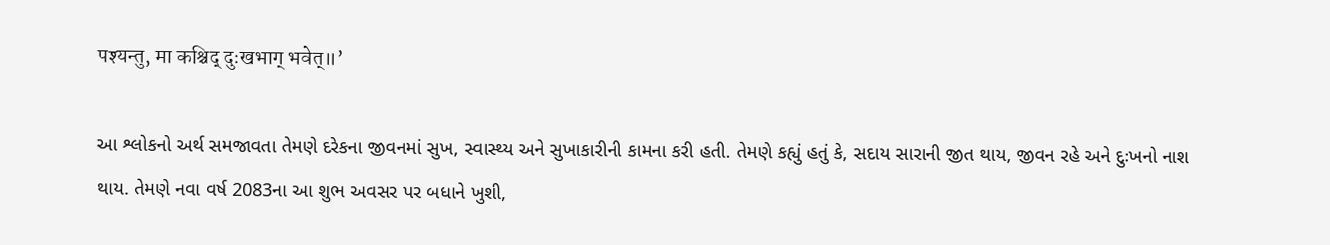पश्यन्तु, मा कश्चिद् दुःखभाग् भवेत्॥’

આ શ્લોકનો અર્થ સમજાવતા તેમણે દરેકના જીવનમાં સુખ, સ્વાસ્થ્ય અને સુખાકારીની કામના કરી હતી. તેમણે કહ્યું હતું કે, સદાય સારાની જીત થાય, જીવન રહે અને દુઃખનો નાશ થાય. તેમણે નવા વર્ષ 2083ના આ શુભ અવસર પર બધાને ખુશી,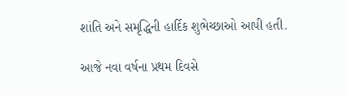શાંતિ અને સમૃદ્ધિની હાર્દિક શુભેચ્છાઓ આપી હતી.

આજે નવા વર્ષના પ્રથમ દિવસે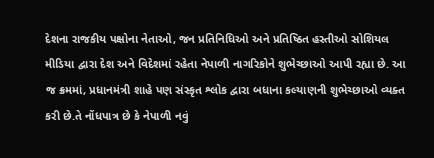દેશના રાજકીય પક્ષોના નેતાઓ, જન પ્રતિનિધિઓ અને પ્રતિષ્ઠિત હસ્તીઓ સોશિયલ મીડિયા દ્વારા દેશ અને વિદેશમાં રહેતા નેપાળી નાગરિકોને શુભેચ્છાઓ આપી રહ્યા છે. આ જ ક્રમમાં, પ્રધાનમંત્રી શાહે પણ સંસ્કૃત શ્લોક દ્વારા બધાના કલ્યાણની શુભેચ્છાઓ વ્યક્ત કરી છે.તે નોંધપાત્ર છે કે નેપાળી નવું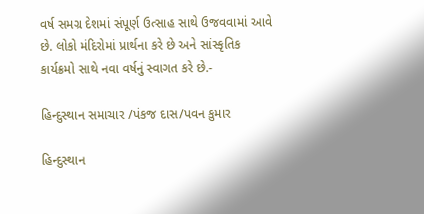વર્ષ સમગ્ર દેશમાં સંપૂર્ણ ઉત્સાહ સાથે ઉજવવામાં આવે છે. લોકો મંદિરોમાં પ્રાર્થના કરે છે અને સાંસ્કૃતિક કાર્યક્રમો સાથે નવા વર્ષનું સ્વાગત કરે છે.-

હિન્દુસ્થાન સમાચાર /પંકજ દાસ/પવન કુમાર

હિન્દુસ્થાન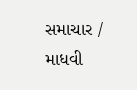સમાચાર / માધવી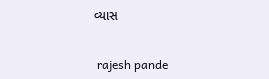વ્યાસ


 rajesh pande